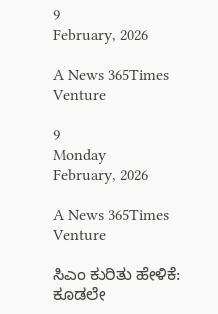9
February, 2026

A News 365Times Venture

9
Monday
February, 2026

A News 365Times Venture

ಸಿಎಂ ಕುರಿತು ಹೇಳಿಕೆ: ಕೂಡಲೇ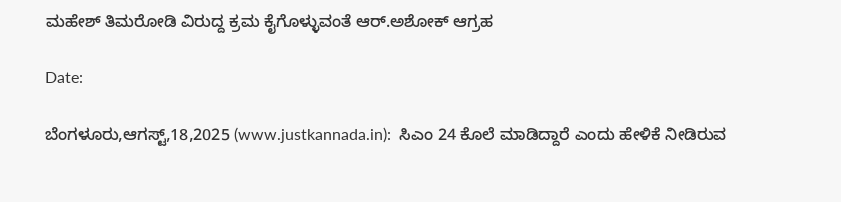ಮಹೇಶ್ ತಿಮರೋಡಿ ವಿರುದ್ದ ಕ್ರಮ ಕೈಗೊಳ್ಳುವಂತೆ ಆರ್.ಅಶೋಕ್ ಆಗ್ರಹ

Date:

ಬೆಂಗಳೂರು,ಆಗಸ್ಟ್,18,2025 (www.justkannada.in):  ಸಿಎಂ 24 ಕೊಲೆ ಮಾಡಿದ್ದಾರೆ ಎಂದು ಹೇಳಿಕೆ ನೀಡಿರುವ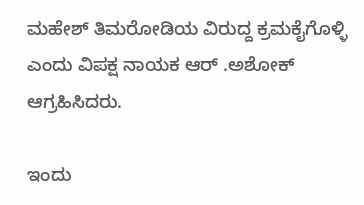ಮಹೇಶ್ ತಿಮರೋಡಿಯ ವಿರುದ್ದ ಕ್ರಮಕೈಗೊಳ್ಳಿ ಎಂದು ವಿಪಕ್ಷ ನಾಯಕ ಆರ್ .ಅಶೋಕ್ ಆಗ್ರಹಿಸಿದರು.

ಇಂದು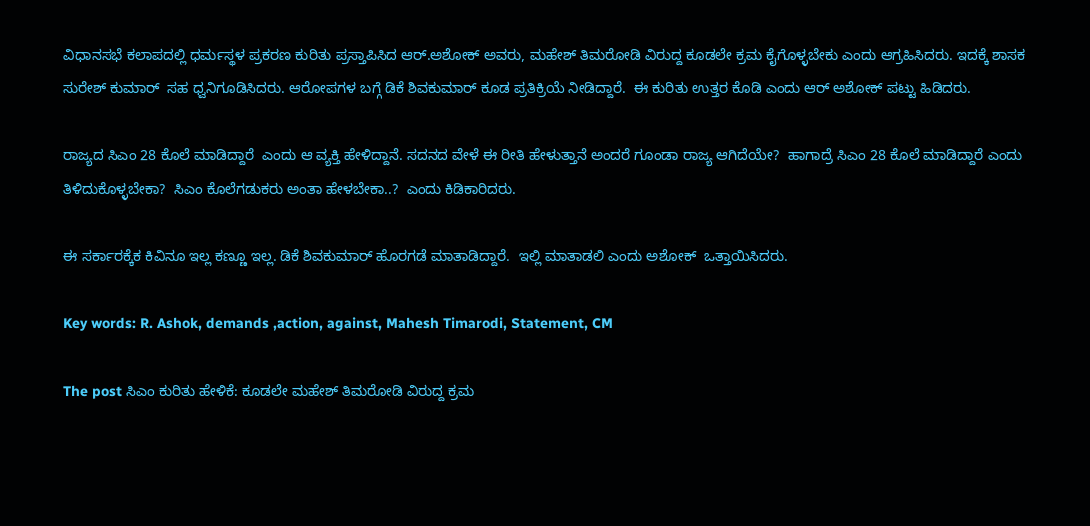ವಿಧಾನಸಭೆ ಕಲಾಪದಲ್ಲಿ ಧರ್ಮಸ್ಥಳ ಪ್ರಕರಣ ಕುರಿತು ಪ್ರಸ್ತಾಪಿಸಿದ ಆರ್.ಅಶೋಕ್ ಅವರು, ಮಹೇಶ್ ತಿಮರೋಡಿ ವಿರುದ್ದ ಕೂಡಲೇ ಕ್ರಮ ಕೈಗೊಳ್ಳಬೇಕು ಎಂದು ಆಗ್ರಹಿಸಿದರು. ಇದಕ್ಕೆ ಶಾಸಕ ಸುರೇಶ್ ಕುಮಾರ್  ಸಹ ಧ್ವನಿಗೂಡಿಸಿದರು. ಆರೋಪಗಳ ಬಗ್ಗೆ ಡಿಕೆ ಶಿವಕುಮಾರ್ ಕೂಡ ಪ್ರತಿಕ್ರಿಯೆ ನೀಡಿದ್ದಾರೆ.  ಈ ಕುರಿತು ಉತ್ತರ ಕೊಡಿ ಎಂದು ಆರ್ ಅಶೋಕ್ ಪಟ್ಟು ಹಿಡಿದರು.

ರಾಜ್ಯದ ಸಿಎಂ 28 ಕೊಲೆ ಮಾಡಿದ್ದಾರೆ  ಎಂದು ಆ ವ್ಯಕ್ತಿ ಹೇಳಿದ್ದಾನೆ. ಸದನದ ವೇಳೆ ಈ ರೀತಿ ಹೇಳುತ್ತಾನೆ ಅಂದರೆ ಗೂಂಡಾ ರಾಜ್ಯ ಆಗಿದೆಯೇ?  ಹಾಗಾದ್ರೆ ಸಿಎಂ 28 ಕೊಲೆ ಮಾಡಿದ್ದಾರೆ ಎಂದು ತಿಳಿದುಕೊಳ್ಳಬೇಕಾ?  ಸಿಎಂ ಕೊಲೆಗಡುಕರು ಅಂತಾ ಹೇಳಬೇಕಾ..?  ಎಂದು ಕಿಡಿಕಾರಿದರು.

ಈ ಸರ್ಕಾರಕ್ಕೆಕ ಕಿವಿನೂ ಇಲ್ಲ ಕಣ್ಣೂ ಇಲ್ಲ. ಡಿಕೆ ಶಿವಕುಮಾರ್ ಹೊರಗಡೆ ಮಾತಾಡಿದ್ದಾರೆ.  ಇಲ್ಲಿ ಮಾತಾಡಲಿ ಎಂದು ಅಶೋಕ್  ಒತ್ತಾಯಿಸಿದರು.

Key words: R. Ashok, demands ,action, against, Mahesh Timarodi, Statement, CM

The post ಸಿಎಂ ಕುರಿತು ಹೇಳಿಕೆ: ಕೂಡಲೇ ಮಹೇಶ್ ತಿಮರೋಡಿ ವಿರುದ್ದ ಕ್ರಮ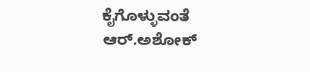ಕೈಗೊಳ್ಳುವಂತೆ ಆರ್.ಅಶೋಕ್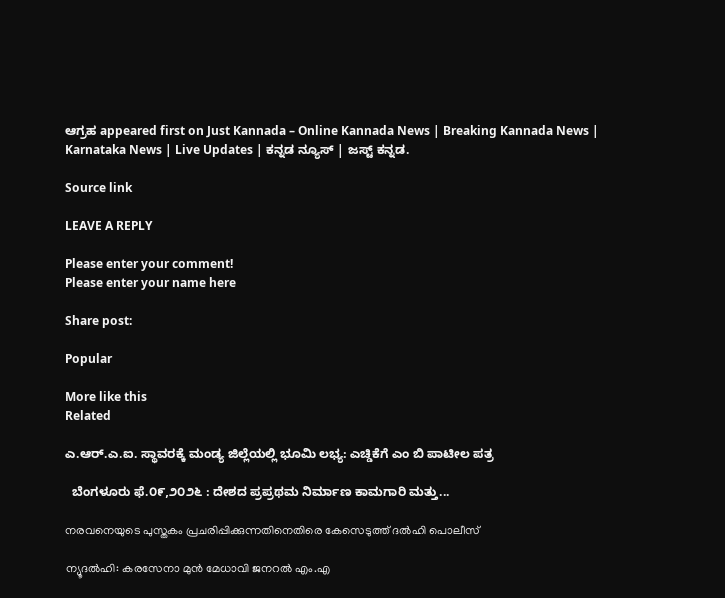ಆಗ್ರಹ appeared first on Just Kannada – Online Kannada News | Breaking Kannada News | Karnataka News | Live Updates | ಕನ್ನಡ ನ್ಯೂಸ್ | ಜಸ್ಟ್ ಕನ್ನಡ.

Source link

LEAVE A REPLY

Please enter your comment!
Please enter your name here

Share post:

Popular

More like this
Related

ಎ.ಆರ್.ಎ.ಐ. ಸ್ಥಾವರಕ್ಕೆ ಮಂಡ್ಯ ಜಿಲ್ಲೆಯಲ್ಲಿ ಭೂಮಿ ಲಭ್ಯ: ಎಚ್ಡಿಕೆಗೆ ಎಂ ಬಿ ಪಾಟೀಲ ಪತ್ರ

  ಬೆಂಗಳೂರು ಫೆ.೦೯,೨೦೨೬ : ದೇಶದ ಪ್ರಪ್ರಥಮ ನಿರ್ಮಾಣ ಕಾಮಗಾರಿ ಮತ್ತು...

നരവനെയുടെ പുസ്തകം പ്രചരിപ്പിക്കുന്നതിനെതിരെ കേസെടുത്ത് ദല്‍ഹി പൊലീസ്

ന്യൂദല്‍ഹി: കരസേനാ മുന്‍ മേധാവി ജനറല്‍ എം.എ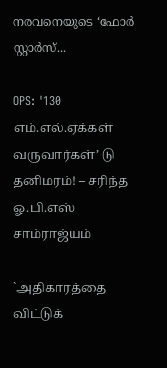നരവനെയുടെ ‘ഫോര്‍ സ്റ്റാര്‍സ്...

OPS: '130 எம்.எல்.ஏக்கள் வருவார்கள்’ டு தனிமரம்! – சரிந்த ஓ.பி.எஸ் சாம்ராஜ்யம்

`அதிகாரத்தை விட்டுக்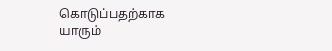கொடுப்பதற்காக யாரும்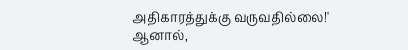அதிகாரத்துக்கு வருவதில்லை!' ஆனால்,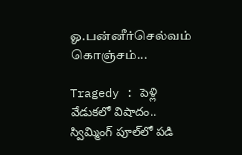ஓ.பன்னீர்செல்வம் கொஞ்சம்...

Tragedy : పెళ్లి వేడుకలో విషాదం.. స్విమ్మింగ్ పూల్‌లో పడి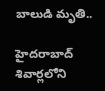బాలుడి మృతి..

హైదరాబాద్ శివార్లలోని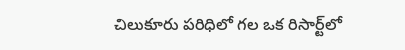చిలుకూరు పరిధిలో గల ఒక రిసార్ట్‌లో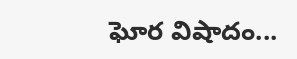ఘోర విషాదం...